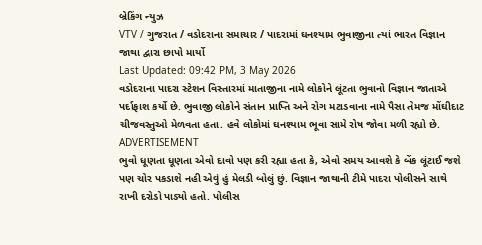બ્રેકિંગ ન્યુઝ
VTV / ગુજરાત / વડોદરાના સમાચાર / પાદરામાં ઘનશ્યામ ભુવાજીના ત્યાં ભારત વિજ્ઞાન જાથા દ્વારા છાપો માર્યો
Last Updated: 09:42 PM, 3 May 2026
વડોદરાના પાદરા સ્ટેશન વિસ્તારમાં માતાજીના નામે લોકોને લૂંટતા ભુવાનો વિજ્ઞાન જાતાએ પર્દાફાશ કર્યો છે. ભુવાજી લોકોને સંતાન પ્રાપ્તિ અને રોગ મટાડવાના નામે પૈસા તેમજ મોંઘીદાટ ચીજવસ્તુઓ મેળવતા હતા. હવે લોકોમાં ઘનશ્યામ ભૂવા સામે રોષ જોવા મળી રહ્યો છે.
ADVERTISEMENT
ભુવો ધૂણતા ધૂણતા એવો દાવો પણ કરી રહ્યા હતા કે, એવો સમય આવશે કે બેંક લૂંટાઈ જશે પણ ચોર પકડાશે નહી એવું હું મેલડી બોલું છું. વિજ્ઞાન જાથાની ટીમે પાદરા પોલીસને સાથે રાખી દરોડો પાડ્યો હતો. પોલીસ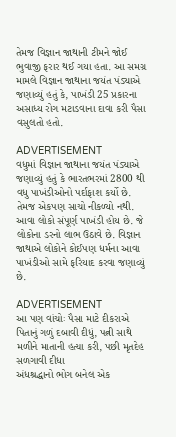તેમજ વિજ્ઞાન જાથાની ટીમને જોઈ ભુવાજી ફરાર થઈ ગયા હતા. આ સમગ્ર મામલે વિજ્ઞાન જાથાના જયંત પંડ્યાએ જણાવ્યું હતું કે, પાખંડી 25 પ્રકારના અસાધ્ય રોગ મટાડવાના દાવા કરી પૈસા વસુલતો હતો.

ADVERTISEMENT
વધુમાં વિજ્ઞાન જાથાના જયંત પંડ્યાએ જણાવ્યું હતું કે ભારતભરમાં 2800 થી વધુ પાખંડીઓનો પર્દાફાશ કર્યો છે. તેમજ એકપણ સાચો નીકળ્યો નથી. આવા લોકો સંપૂર્ણ પાખંડી હોય છે. જે લોકોના ડરનો લાભ ઉઠાવે છે. વિજ્ઞાન જાથાએ લોકોને કોઈપણ ધર્મના આવા પાખંડીઓ સામે ફરિયાદ કરવા જણાવ્યું છે.

ADVERTISEMENT
આ પણ વાંચોઃ પૈસા માટે દીકરાએ પિતાનું ગળું દબાવી દીધું, પત્ની સાથે મળીને માતાની હત્યા કરી, પછી મૃતદેહ સળગાવી દીધા
અંધશ્રદ્ધાનો ભોગ બનેલ એક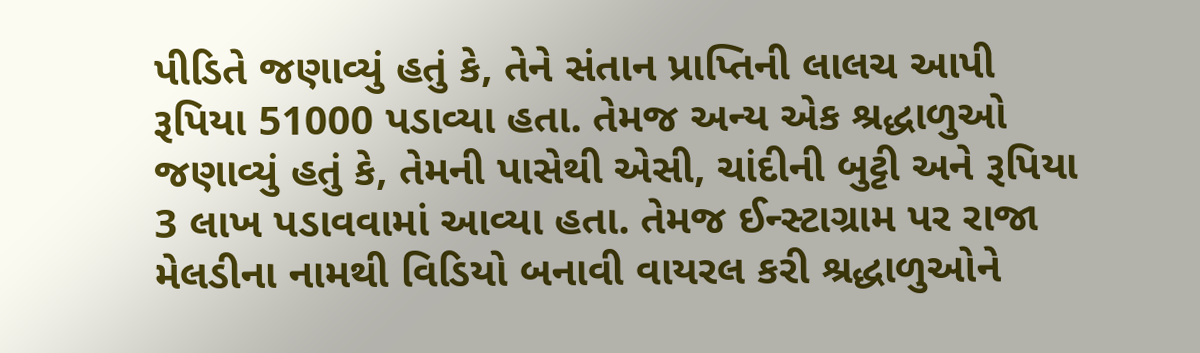પીડિતે જણાવ્યું હતું કે, તેને સંતાન પ્રાપ્તિની લાલચ આપી રૂપિયા 51000 પડાવ્યા હતા. તેમજ અન્ય એક શ્રદ્ધાળુઓ જણાવ્યું હતું કે, તેમની પાસેથી એસી, ચાંદીની બુટ્ટી અને રૂપિયા 3 લાખ પડાવવામાં આવ્યા હતા. તેમજ ઈન્સ્ટાગ્રામ પર રાજા મેલડીના નામથી વિડિયો બનાવી વાયરલ કરી શ્રદ્ધાળુઓને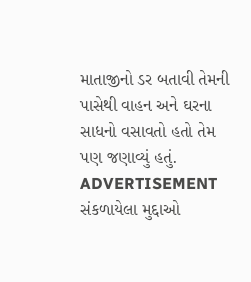માતાજીનો ડર બતાવી તેમની પાસેથી વાહન અને ઘરના સાધનો વસાવતો હતો તેમ પણ જણાવ્યું હતું.
ADVERTISEMENT
સંકળાયેલા મુદ્દાઓ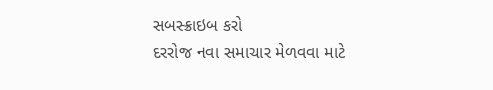સબસ્ક્રાઇબ કરો
દરરોજ નવા સમાચાર મેળવવા માટે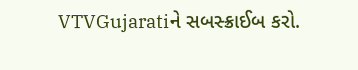VTVGujaratiને સબસ્ક્રાઈબ કરો.